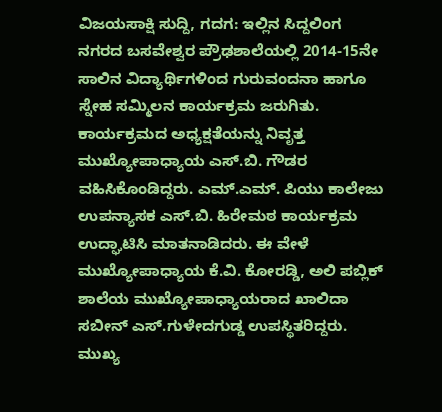ವಿಜಯಸಾಕ್ಷಿ ಸುದ್ದಿ, ಗದಗ: ಇಲ್ಲಿನ ಸಿದ್ದಲಿಂಗ ನಗರದ ಬಸವೇಶ್ವರ ಪ್ರೌಢಶಾಲೆಯಲ್ಲಿ 2014-15ನೇ ಸಾಲಿನ ವಿದ್ಯಾರ್ಥಿಗಳಿಂದ ಗುರುವಂದನಾ ಹಾಗೂ ಸ್ನೇಹ ಸಮ್ಮಿಲನ ಕಾರ್ಯಕ್ರಮ ಜರುಗಿತು.
ಕಾರ್ಯಕ್ರಮದ ಅಧ್ಯಕ್ಷತೆಯನ್ನು ನಿವೃತ್ತ ಮುಖ್ಯೋಪಾಧ್ಯಾಯ ಎಸ್.ಬಿ. ಗೌಡರ ವಹಿಸಿಕೊಂಡಿದ್ದರು. ಎಮ್.ಎಮ್. ಪಿಯು ಕಾಲೇಜು ಉಪನ್ಯಾಸಕ ಎಸ್.ಬಿ. ಹಿರೇಮಠ ಕಾರ್ಯಕ್ರಮ ಉದ್ಘಾಟಿಸಿ ಮಾತನಾಡಿದರು. ಈ ವೇಳೆ ಮುಖ್ಯೋಪಾಧ್ಯಾಯ ಕೆ.ವಿ. ಕೋರಡ್ಡಿ, ಅಲಿ ಪಬ್ಲಿಕ್ ಶಾಲೆಯ ಮುಖ್ಯೋಪಾಧ್ಯಾಯರಾದ ಖಾಲಿದಾ ಸಬೀನ್ ಎಸ್.ಗುಳೇದಗುಡ್ಡ ಉಪಸ್ಥಿತರಿದ್ದರು.
ಮುಖ್ಯ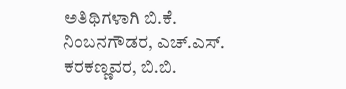ಅತಿಥಿಗಳಾಗಿ ಬಿ.ಕೆ. ನಿಂಬನಗೌಡರ, ಎಚ್.ಎಸ್. ಕರಕಣ್ಣವರ, ಬಿ.ಬಿ.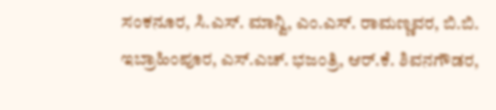ಸಂಕನೂರ, ಸಿ.ಎಸ್. ಮಾನ್ವಿ, ಎಂ.ಎಸ್. ರಾಮಣ್ಣವರ, ಬಿ.ಬಿ. ಇಬ್ರಾಹಿಂಪೂರ, ಎಸ್.ಎಚ್. ಭಜಂತ್ರಿ, ಆರ್.ಕೆ. ಶಿವನಗೌಡರ,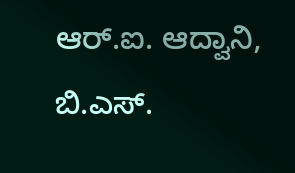ಆರ್.ಐ. ಆದ್ವಾನಿ, ಬಿ.ಎಸ್.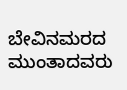ಬೇವಿನಮರದ ಮುಂತಾದವರು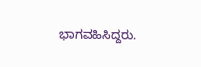ಭಾಗವಹಿಸಿದ್ದರು.